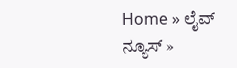Home » ಲೈವ್ ನ್ಯೂಸ್ »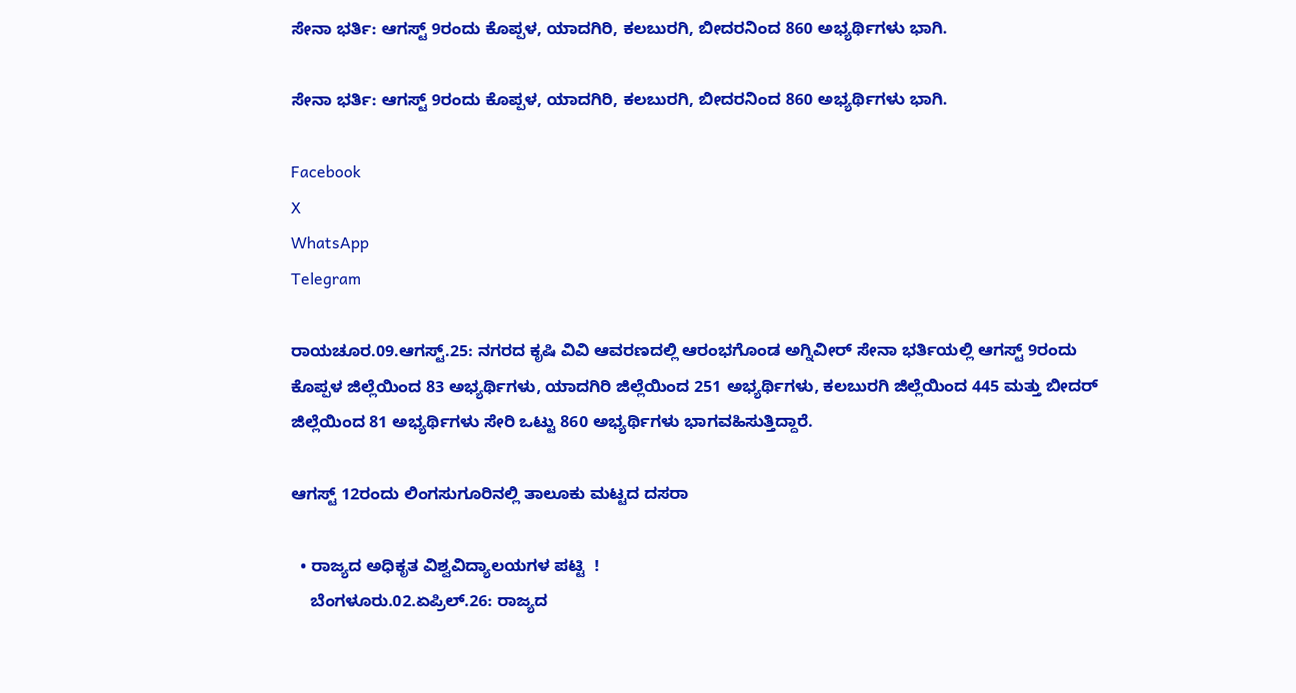ಸೇನಾ ಭರ್ತಿ: ಆಗಸ್ಟ್ 9ರಂದು ಕೊಪ್ಪಳ, ಯಾದಗಿರಿ, ಕಲಬುರಗಿ, ಬೀದರನಿಂದ 860 ಅಭ್ಯರ್ಥಿಗಳು ಭಾಗಿ.

ಸೇನಾ ಭರ್ತಿ: ಆಗಸ್ಟ್ 9ರಂದು ಕೊಪ್ಪಳ, ಯಾದಗಿರಿ, ಕಲಬುರಗಿ, ಬೀದರನಿಂದ 860 ಅಭ್ಯರ್ಥಿಗಳು ಭಾಗಿ.

Facebook
X
WhatsApp
Telegram

ರಾಯಚೂರ.09.ಆಗಸ್ಟ್.25: ನಗರದ ಕೃಷಿ ವಿವಿ ಆವರಣದಲ್ಲಿ ಆರಂಭಗೊಂಡ ಅಗ್ನಿವೀರ್ ಸೇನಾ ಭರ್ತಿಯಲ್ಲಿ ಆಗಸ್ಟ್ 9ರಂದು ಕೊಪ್ಪಳ ಜಿಲ್ಲೆಯಿಂದ 83 ಅಭ್ಯರ್ಥಿಗಳು, ಯಾದಗಿರಿ ಜಿಲ್ಲೆಯಿಂದ 251 ಅಭ್ಯರ್ಥಿಗಳು, ಕಲಬುರಗಿ ಜಿಲ್ಲೆಯಿಂದ 445 ಮತ್ತು ಬೀದರ್‌ ಜಿಲ್ಲೆಯಿಂದ 81 ಅಭ್ಯರ್ಥಿಗಳು ಸೇರಿ ಒಟ್ಟು 860 ಅಭ್ಯರ್ಥಿಗಳು ಭಾಗವಹಿಸುತ್ತಿದ್ದಾರೆ.

ಆಗಸ್ಟ್ 12ರಂದು ಲಿಂಗಸುಗೂರಿನಲ್ಲಿ ತಾಲೂಕು ಮಟ್ಟದ ದಸರಾ

  • ರಾಜ್ಯದ ಅಧಿಕೃತ ವಿಶ್ವವಿದ್ಯಾಲಯಗಳ ಪಟ್ಟಿ  !
    ಬೆಂಗಳೂರು.02.ಏಪ್ರಿಲ್.26: ರಾಜ್ಯದ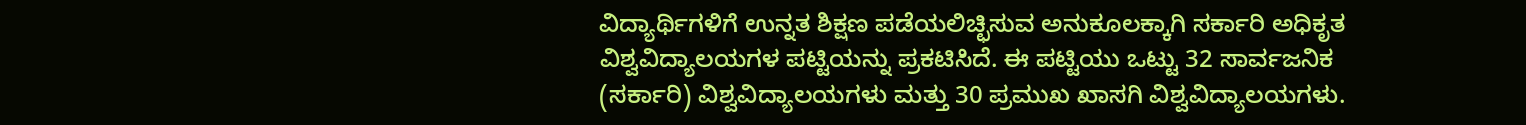ವಿದ್ಯಾರ್ಥಿಗಳಿಗೆ ಉನ್ನತ ಶಿಕ್ಷಣ ಪಡೆಯಲಿಚ್ಛಿಸುವ ಅನುಕೂಲಕ್ಕಾಗಿ ಸರ್ಕಾರಿ ಅಧಿಕೃತ ವಿಶ್ವವಿದ್ಯಾಲಯಗಳ ಪಟ್ಟಿಯನ್ನು ಪ್ರಕಟಿಸಿದೆ. ಈ ಪಟ್ಟಿಯು ಒಟ್ಟು 32 ಸಾರ್ವಜನಿಕ (ಸರ್ಕಾರಿ) ವಿಶ್ವವಿದ್ಯಾಲಯಗಳು ಮತ್ತು 30 ಪ್ರಮುಖ ಖಾಸಗಿ ವಿಶ್ವವಿದ್ಯಾಲಯಗಳು.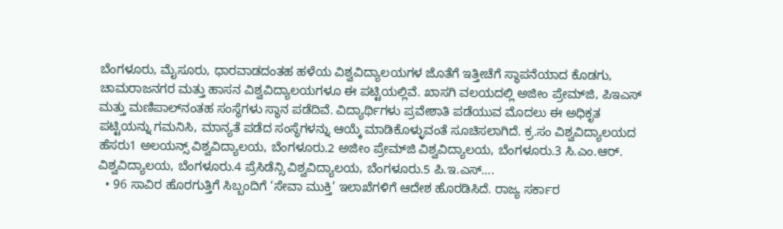ಬೆಂಗಳೂರು, ಮೈಸೂರು, ಧಾರವಾಡದಂತಹ ಹಳೆಯ ವಿಶ್ವವಿದ್ಯಾಲಯಗಳ ಜೊತೆಗೆ ಇತ್ತೀಚೆಗೆ ಸ್ಥಾಪನೆಯಾದ ಕೊಡಗು, ಚಾಮರಾಜನಗರ ಮತ್ತು ಹಾಸನ ವಿಶ್ವವಿದ್ಯಾಲಯಗಳೂ ಈ ಪಟ್ಟಿಯಲ್ಲಿವೆ. ಖಾಸಗಿ ವಲಯದಲ್ಲಿ ಅಜೀಂ ಪ್ರೇಮ್‌ಜಿ, ಪಿಇಎಸ್ ಮತ್ತು ಮಣಿಪಾಲ್‌ನಂತಹ ಸಂಸ್ಥೆಗಳು ಸ್ಥಾನ ಪಡೆದಿವೆ. ವಿದ್ಯಾರ್ಥಿಗಳು ಪ್ರವೇಶಾತಿ ಪಡೆಯುವ ಮೊದಲು ಈ ಅಧಿಕೃತ ಪಟ್ಟಿಯನ್ನು ಗಮನಿಸಿ, ಮಾನ್ಯತೆ ಪಡೆದ ಸಂಸ್ಥೆಗಳನ್ನು ಆಯ್ಕೆ ಮಾಡಿಕೊಳ್ಳುವಂತೆ ಸೂಚಿಸಲಾಗಿದೆ. ಕ್ರ.ಸಂ ವಿಶ್ವವಿದ್ಯಾಲಯದ ಹೆಸರು1 ಅಲಯನ್ಸ್ ವಿಶ್ವವಿದ್ಯಾಲಯ, ಬೆಂಗಳೂರು.2 ಅಜೀಂ ಪ್ರೇಮ್‌ಜಿ ವಿಶ್ವವಿದ್ಯಾಲಯ, ಬೆಂಗಳೂರು.3 ಸಿ.ಎಂ.ಆರ್. ವಿಶ್ವವಿದ್ಯಾಲಯ, ಬೆಂಗಳೂರು.4 ಪ್ರೆಸಿಡೆನ್ಸಿ ವಿಶ್ವವಿದ್ಯಾಲಯ, ಬೆಂಗಳೂರು.5 ಪಿ.ಇ.ಎಸ್….
  • 96 ಸಾವಿರ ಹೊರಗುತ್ತಿಗೆ ಸಿಬ್ಬಂದಿಗೆ ‘ಸೇವಾ ಮುಕ್ತಿ’ ಇಲಾಖೆಗಳಿಗೆ ಆದೇಶ ಹೊರಡಿಸಿದೆ. ರಾಜ್ಯ ಸರ್ಕಾರ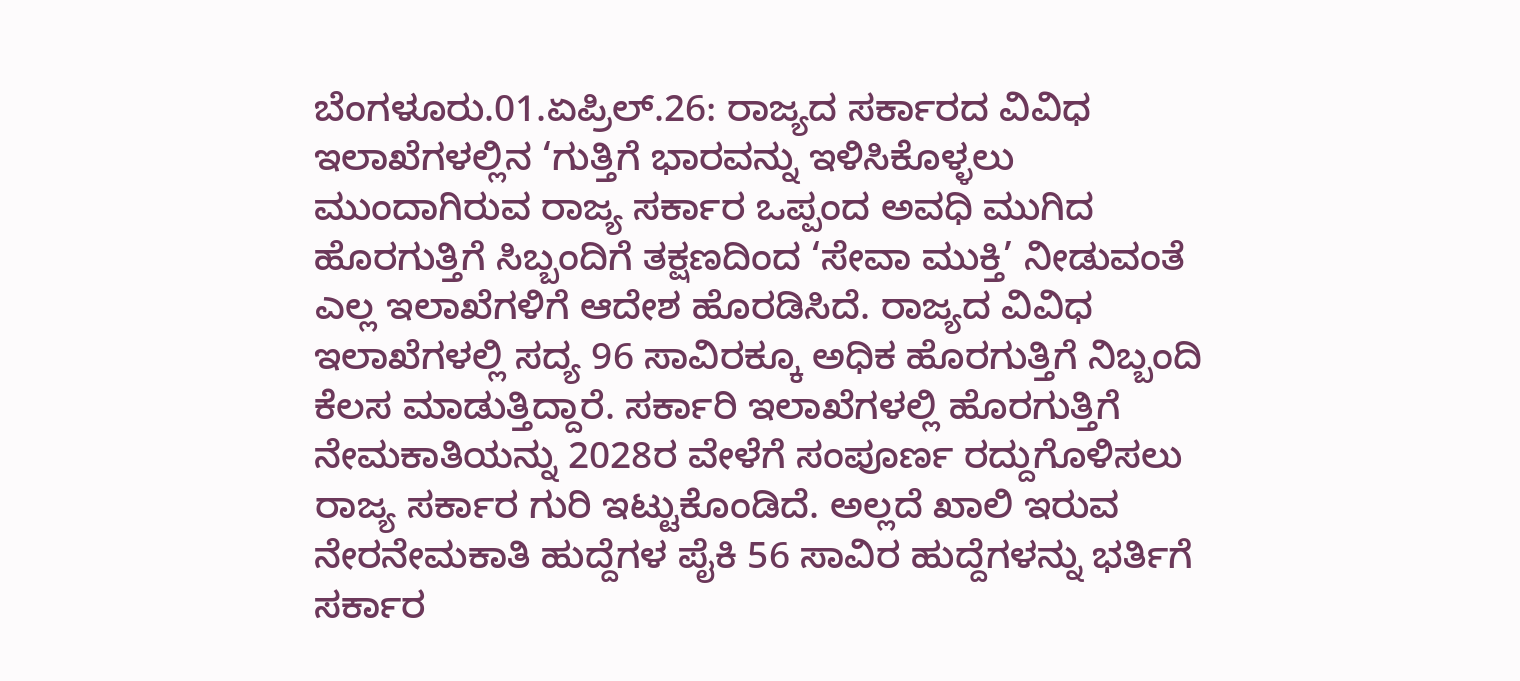ಬೆಂಗಳೂರು.01.ಏಪ್ರಿಲ್.26: ರಾಜ್ಯದ ಸರ್ಕಾರದ ವಿವಿಧ ಇಲಾಖೆಗಳಲ್ಲಿನ ‘ಗುತ್ತಿಗೆ ಭಾರವನ್ನು ಇಳಿಸಿಕೊಳ್ಳಲು ಮುಂದಾಗಿರುವ ರಾಜ್ಯ ಸರ್ಕಾರ ಒಪ್ಪಂದ ಅವಧಿ ಮುಗಿದ ಹೊರಗುತ್ತಿಗೆ ಸಿಬ್ಬಂದಿಗೆ ತಕ್ಷಣದಿಂದ ‘ಸೇವಾ ಮುಕ್ತಿ’ ನೀಡುವಂತೆ ಎಲ್ಲ ಇಲಾಖೆಗಳಿಗೆ ಆದೇಶ ಹೊರಡಿಸಿದೆ. ರಾಜ್ಯದ ವಿವಿಧ ಇಲಾಖೆಗಳಲ್ಲಿ ಸದ್ಯ 96 ಸಾವಿರಕ್ಕೂ ಅಧಿಕ ಹೊರಗುತ್ತಿಗೆ ನಿಬ್ಬಂದಿ ಕೆಲಸ ಮಾಡುತ್ತಿದ್ದಾರೆ. ಸರ್ಕಾರಿ ಇಲಾಖೆಗಳಲ್ಲಿ ಹೊರಗುತ್ತಿಗೆ ನೇಮಕಾತಿಯನ್ನು 2028ರ ವೇಳೆಗೆ ಸಂಪೂರ್ಣ ರದ್ದುಗೊಳಿಸಲು ರಾಜ್ಯ ಸರ್ಕಾರ ಗುರಿ ಇಟ್ಟುಕೊಂಡಿದೆ. ಅಲ್ಲದೆ ಖಾಲಿ ಇರುವ ನೇರನೇಮಕಾತಿ ಹುದ್ದೆಗಳ ಪೈಕಿ 56 ಸಾವಿರ ಹುದ್ದೆಗಳನ್ನು ಭರ್ತಿಗೆ ಸರ್ಕಾರ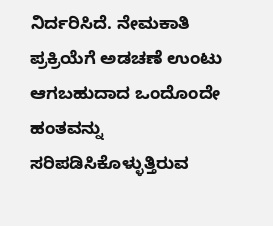ನಿರ್ದರಿಸಿದೆ. ನೇಮಕಾತಿ ಪ್ರಕ್ರಿಯೆಗೆ ಅಡಚಣೆ ಉಂಟು ಆಗಬಹುದಾದ ಒಂದೊಂದೇ ಹಂತವನ್ನು ಸರಿಪಡಿಸಿಕೊಳ್ಳುತ್ತಿರುವ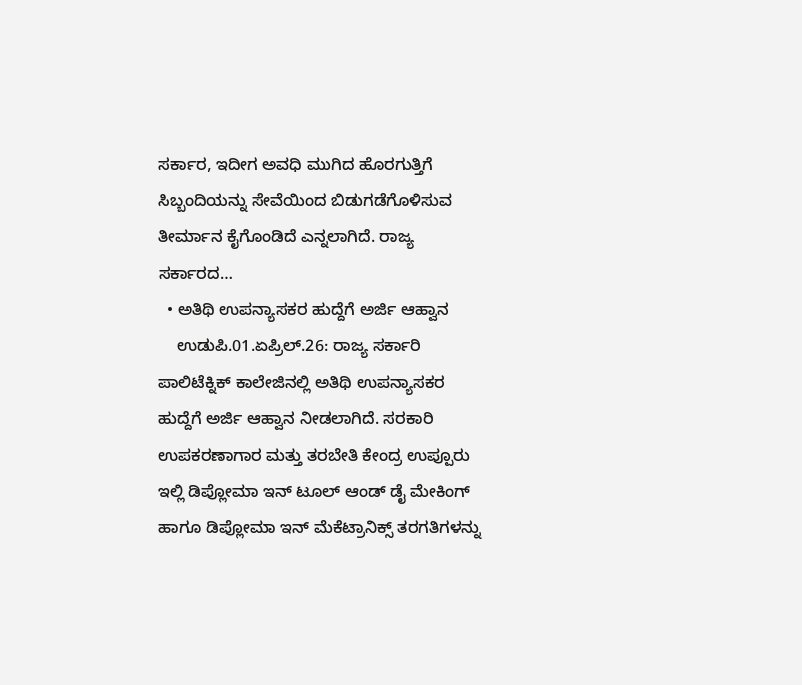ಸರ್ಕಾರ, ಇದೀಗ ಅವಧಿ ಮುಗಿದ ಹೊರಗುತ್ತಿಗೆ ಸಿಬ್ಬಂದಿಯನ್ನು ಸೇವೆಯಿಂದ ಬಿಡುಗಡೆಗೊಳಿಸುವ ತೀರ್ಮಾನ ಕೈಗೊಂಡಿದೆ ಎನ್ನಲಾಗಿದೆ. ರಾಜ್ಯ ಸರ್ಕಾರದ…
  • ಅತಿಥಿ ಉಪನ್ಯಾಸಕರ ಹುದ್ದೆಗೆ ಅರ್ಜಿ ಆಹ್ವಾನ
    ಉಡುಪಿ.01.ಏಪ್ರಿಲ್.26: ರಾಜ್ಯ ಸರ್ಕಾರಿ ಪಾಲಿಟೆಕ್ನಿಕ್ ಕಾಲೇಜಿನಲ್ಲಿ ಅತಿಥಿ ಉಪನ್ಯಾಸಕರ ಹುದ್ದೆಗೆ ಅರ್ಜಿ ಆಹ್ವಾನ ನೀಡಲಾಗಿದೆ. ಸರಕಾರಿ ಉಪಕರಣಾಗಾರ ಮತ್ತು ತರಬೇತಿ ಕೇಂದ್ರ ಉಪ್ಪೂರು ಇಲ್ಲಿ ಡಿಪ್ಲೋಮಾ ಇನ್ ಟೂಲ್ ಆಂಡ್ ಡೈ ಮೇಕಿಂಗ್ ಹಾಗೂ ಡಿಪ್ಲೋಮಾ ಇನ್ ಮೆಕೆಟ್ರಾನಿಕ್ಸ್ ತರಗತಿಗಳನ್ನು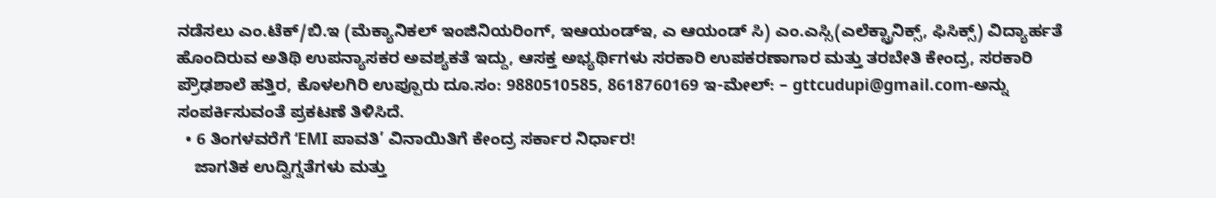ನಡೆಸಲು ಎಂ.ಟೆಕ್/ಬಿ.ಇ (ಮೆಕ್ಯಾನಿಕಲ್ ಇಂಜಿನಿಯರಿಂಗ್, ಇಆಯಂಡ್‌ಇ, ಎ ಆಯಂಡ್ ಸಿ) ಎಂ.ಎಸ್ಸಿ(ಎಲೆಕ್ಟ್ರಾನಿಕ್ಸ್, ಫಿಸಿಕ್ಸ್) ವಿದ್ಯಾರ್ಹತೆ ಹೊಂದಿರುವ ಅತಿಥಿ ಉಪನ್ಯಾಸಕರ ಅವಶ್ಯಕತೆ ಇದ್ದು, ಆಸಕ್ತ ಅಭ್ಯರ್ಥಿಗಳು ಸರಕಾರಿ ಉಪಕರಣಾಗಾರ ಮತ್ತು ತರಬೇತಿ ಕೇಂದ್ರ, ಸರಕಾರಿ ಪ್ರೌಢಶಾಲೆ ಹತ್ತಿರ, ಕೊಳಲಗಿರಿ ಉಪ್ಪೂರು ದೂ.ಸಂ: 9880510585, 8618760169 ಇ-ಮೇಲ್: – gttcudupi@gmail.com-ಅನ್ನು ಸಂಪರ್ಕಿಸುವಂತೆ ಪ್ರಕಟಣೆ ತಿಳಿಸಿದೆ.
  • 6 ತಿಂಗಳವರೆಗೆ ‘EMI ಪಾವತಿ’ ವಿನಾಯಿತಿಗೆ ಕೇಂದ್ರ ಸರ್ಕಾರ ನಿರ್ಧಾರ!
    ಜಾಗತಿಕ ಉದ್ವಿಗ್ನತೆಗಳು ಮತ್ತು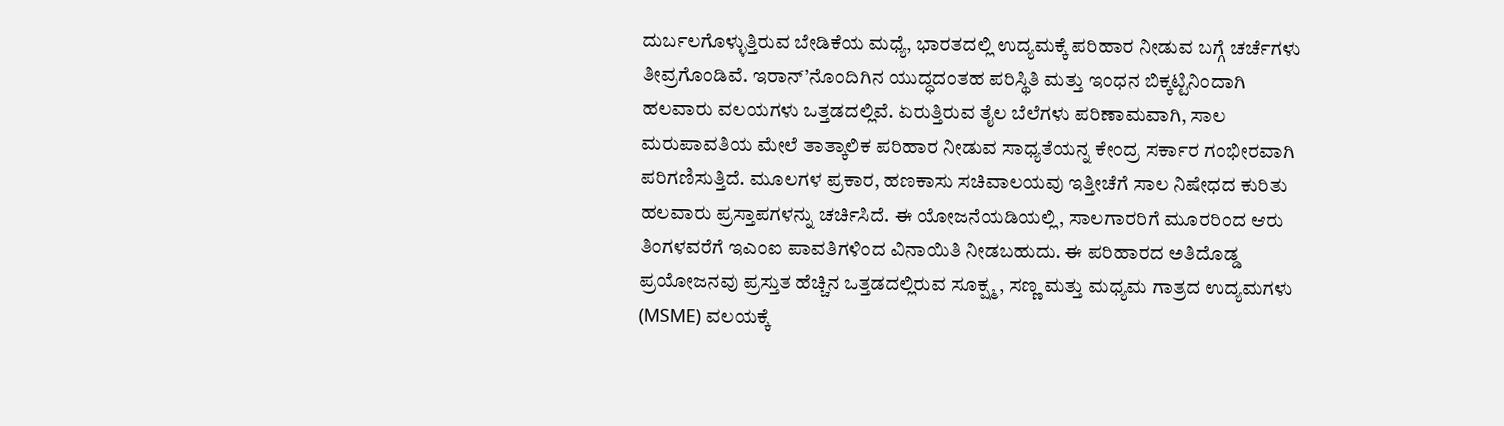ದುರ್ಬಲಗೊಳ್ಳುತ್ತಿರುವ ಬೇಡಿಕೆಯ ಮಧ್ಯೆ, ಭಾರತದಲ್ಲಿ ಉದ್ಯಮಕ್ಕೆ ಪರಿಹಾರ ನೀಡುವ ಬಗ್ಗೆ ಚರ್ಚೆಗಳು ತೀವ್ರಗೊಂಡಿವೆ. ಇರಾನ್‌’ನೊಂದಿಗಿನ ಯುದ್ಧದಂತಹ ಪರಿಸ್ಥಿತಿ ಮತ್ತು ಇಂಧನ ಬಿಕ್ಕಟ್ಟಿನಿಂದಾಗಿ ಹಲವಾರು ವಲಯಗಳು ಒತ್ತಡದಲ್ಲಿವೆ. ಏರುತ್ತಿರುವ ತೈಲ ಬೆಲೆಗಳು ಪರಿಣಾಮವಾಗಿ, ಸಾಲ ಮರುಪಾವತಿಯ ಮೇಲೆ ತಾತ್ಕಾಲಿಕ ಪರಿಹಾರ ನೀಡುವ ಸಾಧ್ಯತೆಯನ್ನ ಕೇಂದ್ರ ಸರ್ಕಾರ ಗಂಭೀರವಾಗಿ ಪರಿಗಣಿಸುತ್ತಿದೆ. ಮೂಲಗಳ ಪ್ರಕಾರ, ಹಣಕಾಸು ಸಚಿವಾಲಯವು ಇತ್ತೀಚೆಗೆ ಸಾಲ ನಿಷೇಧದ ಕುರಿತು ಹಲವಾರು ಪ್ರಸ್ತಾಪಗಳನ್ನು ಚರ್ಚಿಸಿದೆ. ಈ ಯೋಜನೆಯಡಿಯಲ್ಲಿ, ಸಾಲಗಾರರಿಗೆ ಮೂರರಿಂದ ಆರು ತಿಂಗಳವರೆಗೆ ಇಎಂಐ ಪಾವತಿಗಳಿಂದ ವಿನಾಯಿತಿ ನೀಡಬಹುದು. ಈ ಪರಿಹಾರದ ಅತಿದೊಡ್ಡ ಪ್ರಯೋಜನವು ಪ್ರಸ್ತುತ ಹೆಚ್ಚಿನ ಒತ್ತಡದಲ್ಲಿರುವ ಸೂಕ್ಷ್ಮ, ಸಣ್ಣ ಮತ್ತು ಮಧ್ಯಮ ಗಾತ್ರದ ಉದ್ಯಮಗಳು (MSME) ವಲಯಕ್ಕೆ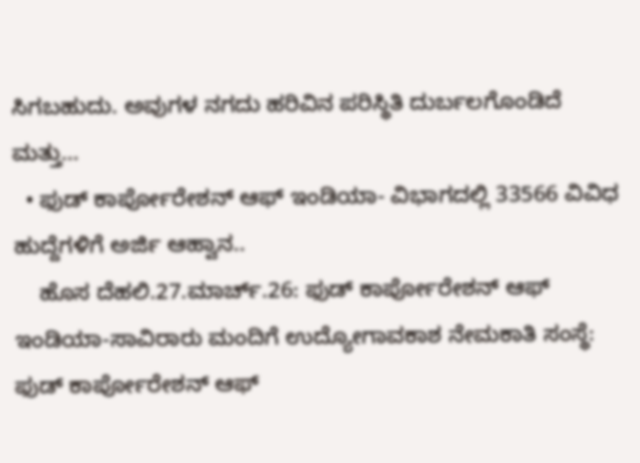ಸಿಗಬಹುದು. ಅವುಗಳ ನಗದು ಹರಿವಿನ ಪರಿಸ್ಥಿತಿ ದುರ್ಬಲಗೊಂಡಿದೆ ಮತ್ತು…
  • ಫುಡ್‌ ಕಾರ್ಪೋರೇಶನ್‌ ಆಫ್‌ ಇಂಡಿಯಾ- ವಿಭಾಗದಲ್ಲಿ 33566 ವಿವಿಧ ಹುದ್ದೆಗಳಿಗೆ ಅರ್ಜಿ ಆಹ್ವಾನ..
    ಹೊಸ ದೆಹಲಿ.27.ಮಾರ್ಚ್.26: ಫುಡ್‌ ಕಾರ್ಪೋರೇಶನ್‌ ಆಫ್‌ ಇಂಡಿಯಾ-ಸಾವಿರಾರು ಮಂದಿಗೆ ಉದ್ಯೋಗಾವಕಾಶ ನೇಮಕಾತಿ ಸಂಸ್ಥೆ: ಫುಡ್‌ ಕಾರ್ಪೋರೇಶನ್‌ ಆಫ್‌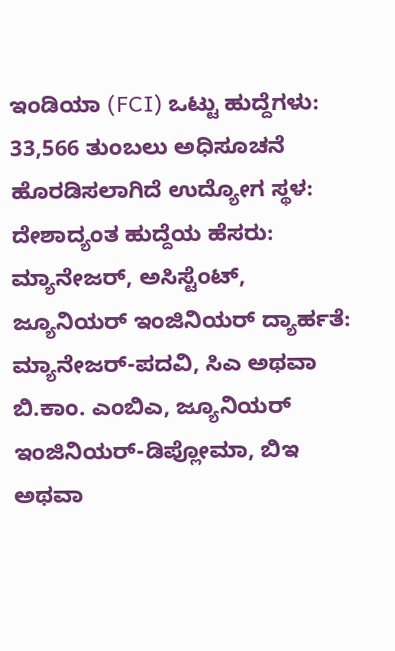ಇಂಡಿಯಾ (FCI) ಒಟ್ಟು ಹುದ್ದೆಗಳು: 33,566 ತುಂಬಲು ಅಧಿಸೂಚನೆ ಹೊರಡಿಸಲಾಗಿದೆ ಉದ್ಯೋಗ ಸ್ಥಳ: ದೇಶಾದ್ಯಂತ ಹುದ್ದೆಯ ಹೆಸರು: ಮ್ಯಾನೇಜರ್‌, ಅಸಿಸ್ಟೆಂಟ್‌, ಜ್ಯೂನಿಯರ್‌ ಇಂಜಿನಿಯರ್‌ ದ್ಯಾರ್ಹತೆ: ಮ್ಯಾನೇಜರ್-ಪದವಿ, ಸಿಎ ಅಥವಾ ಬಿ.ಕಾಂ. ಎಂಬಿಎ, ಜ್ಯೂನಿಯರ್‌ ಇಂಜಿನಿಯರ್-ಡಿಪ್ಲೋಮಾ, ಬಿಇ ಅಥವಾ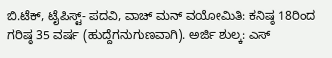ಬಿ.ಟೆಕ್‌, ಟೈಪಿಸ್ಟ್- ಪದವಿ, ವಾಚ್‌ ಮನ್‌ ವಯೋಮಿತಿ: ಕನಿಷ್ಠ 18ರಿಂದ ಗರಿಷ್ಠ 35 ವರ್ಷ (ಹುದ್ದೆಗನುಗುಣವಾಗಿ). ಅರ್ಜಿ ಶುಲ್ಕ: ಎಸ್‌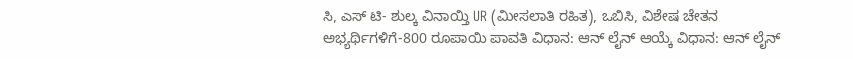ಸಿ, ಎಸ್‌ ಟಿ- ಶುಲ್ಕ ವಿನಾಯ್ತಿ UR (ಮೀಸಲಾತಿ ರಹಿತ), ಒಬಿಸಿ, ವಿಶೇಷ ಚೇತನ ಅಭ್ಯರ್ಥಿಗಳಿಗೆ-800 ರೂಪಾಯಿ ಪಾವತಿ ವಿಧಾನ: ಆನ್‌ ಲೈನ್‌ ಆಯ್ಕೆ ವಿಧಾನ: ಆನ್‌ ಲೈನ್‌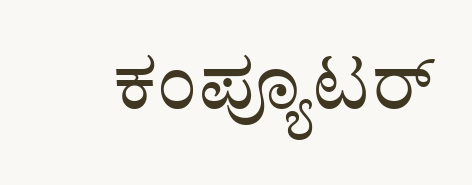ಕಂಪ್ಯೂಟರ್‌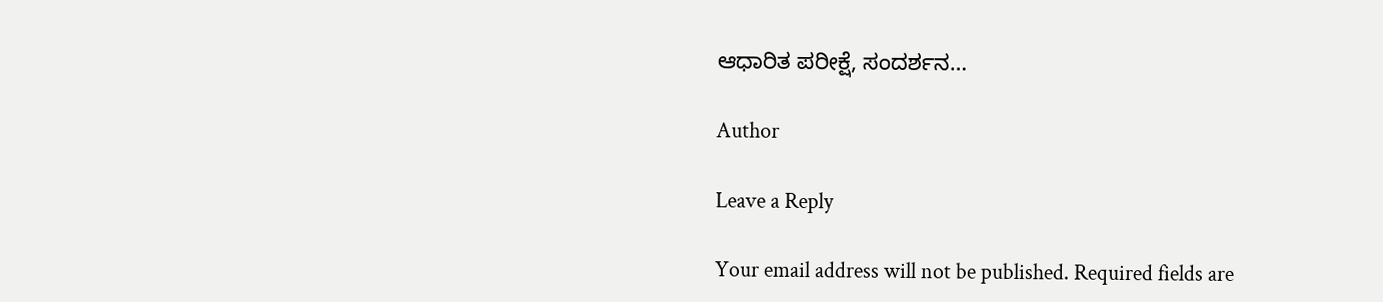ಆಧಾರಿತ ಪರೀಕ್ಷೆ, ಸಂದರ್ಶನ…

Author

Leave a Reply

Your email address will not be published. Required fields are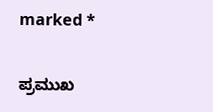marked *

ಪ್ರಮುಖ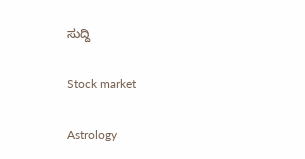ಸುದ್ದಿ

Stock market

Astrology